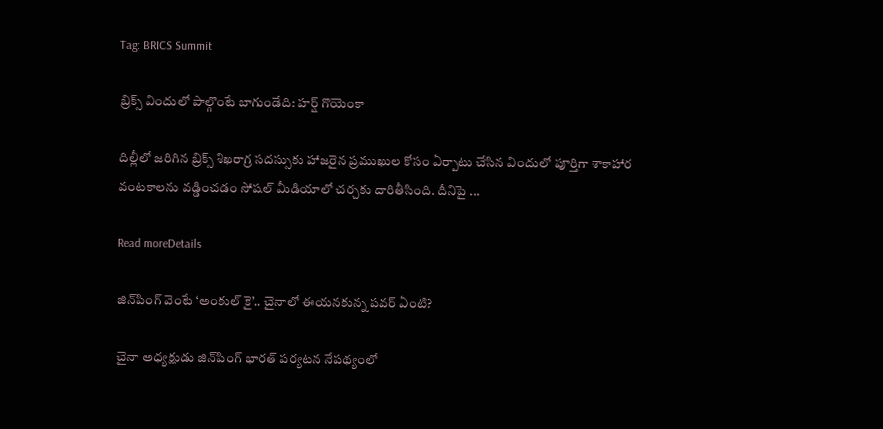Tag: BRICS Summit

బ్రిక్స్‌ విందులో పాల్గొంటే బాగుండేది: హర్ష్‌ గొయెంకా

దిల్లీలో జరిగిన బ్రిక్స్‌ శిఖరాగ్ర సదస్సుకు హాజరైన ప్రముఖుల కోసం ఏర్పాటు చేసిన విందులో పూర్తిగా శాకాహార వంటకాలను వడ్డించడం సోషల్‌ మీడియాలో చర్చకు దారితీసింది. దీనిపై ...

Read moreDetails

జిన్‌పింగ్‌ వెంటే ‘అంకుల్‌ కై’.. చైనాలో ఈయనకున్న పవర్‌ ఏంటి?

చైనా అధ్యక్షుడు జిన్‌పింగ్‌ భారత్‌ పర్యటన నేపథ్యంలో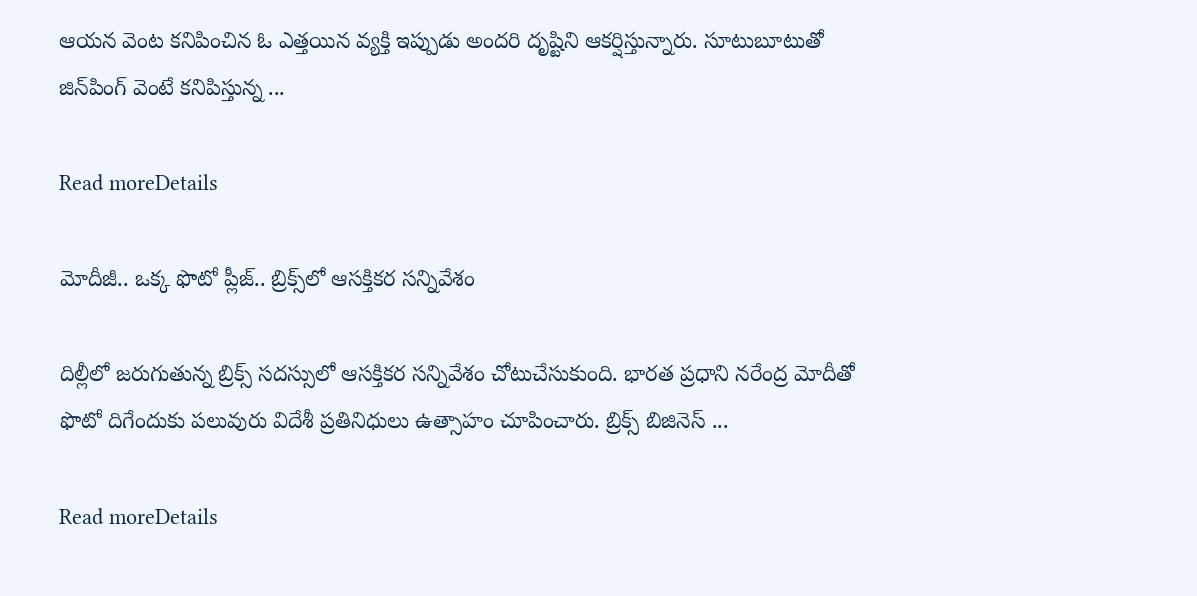ఆయన వెంట కనిపించిన ఓ ఎత్తయిన వ్యక్తి ఇప్పుడు అందరి దృష్టిని ఆకర్షిస్తున్నారు. సూటుబూటుతో జిన్‌పింగ్‌ వెంటే కనిపిస్తున్న ...

Read moreDetails

మోదీజీ.. ఒక్క ఫొటో ప్లీజ్‌.. బ్రిక్స్‌లో ఆసక్తికర సన్నివేశం

దిల్లీలో జరుగుతున్న బ్రిక్స్‌ సదస్సులో ఆసక్తికర సన్నివేశం చోటుచేసుకుంది. భారత ప్రధాని నరేంద్ర మోదీతో ఫొటో దిగేందుకు పలువురు విదేశీ ప్రతినిధులు ఉత్సాహం చూపించారు. బ్రిక్స్‌ బిజినెస్‌ ...

Read moreDetails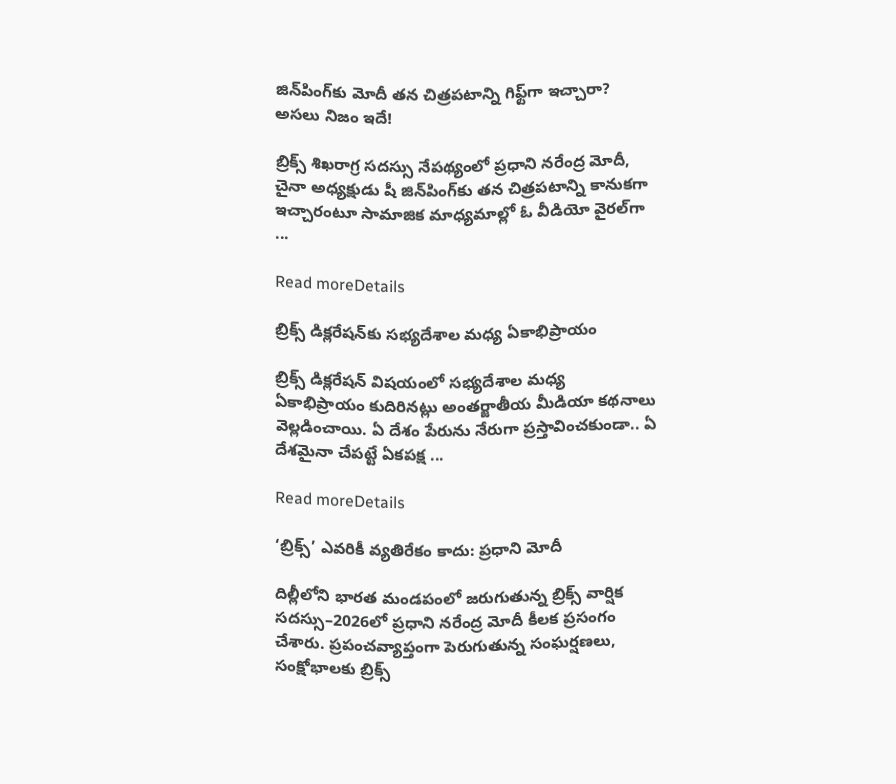జిన్‌పింగ్‌కు మోదీ తన చిత్రపటాన్ని గిఫ్ట్‌గా ఇచ్చారా? అసలు నిజం ఇదే!

బ్రిక్స్‌ శిఖరాగ్ర సదస్సు నేపథ్యంలో ప్రధాని నరేంద్ర మోదీ, చైనా అధ్యక్షుడు షీ జిన్‌పింగ్‌కు తన చిత్రపటాన్ని కానుకగా ఇచ్చారంటూ సామాజిక మాధ్యమాల్లో ఓ వీడియో వైరల్‌గా ...

Read moreDetails

బ్రిక్స్‌ డిక్లరేషన్‌కు సభ్యదేశాల మధ్య ఏకాభిప్రాయం

బ్రిక్స్‌ డిక్లరేషన్‌ విషయంలో సభ్యదేశాల మధ్య ఏకాభిప్రాయం కుదిరినట్లు అంతర్జాతీయ మీడియా కథనాలు వెల్లడించాయి. ఏ దేశం పేరును నేరుగా ప్రస్తావించకుండా.. ఏ దేశమైనా చేపట్టే ఏకపక్ష ...

Read moreDetails

‘బ్రిక్స్‌’ ఎవరికీ వ్యతిరేకం కాదు: ప్రధాని మోదీ

దిల్లీలోని భారత మండపంలో జరుగుతున్న బ్రిక్స్‌ వార్షిక సదస్సు–2026లో ప్రధాని నరేంద్ర మోదీ కీలక ప్రసంగం చేశారు. ప్రపంచవ్యాప్తంగా పెరుగుతున్న సంఘర్షణలు, సంక్షోభాలకు బ్రిక్స్‌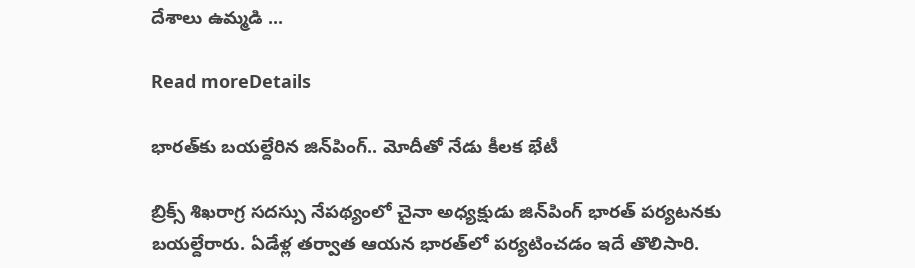దేశాలు ఉమ్మడి ...

Read moreDetails

భారత్‌కు బయల్దేరిన జిన్‌పింగ్‌.. మోదీతో నేడు కీలక భేటీ

బ్రిక్స్‌ శిఖరాగ్ర సదస్సు నేపథ్యంలో చైనా అధ్యక్షుడు జిన్‌పింగ్‌ భారత్‌ పర్యటనకు బయల్దేరారు. ఏడేళ్ల తర్వాత ఆయన భారత్‌లో పర్యటించడం ఇదే తొలిసారి.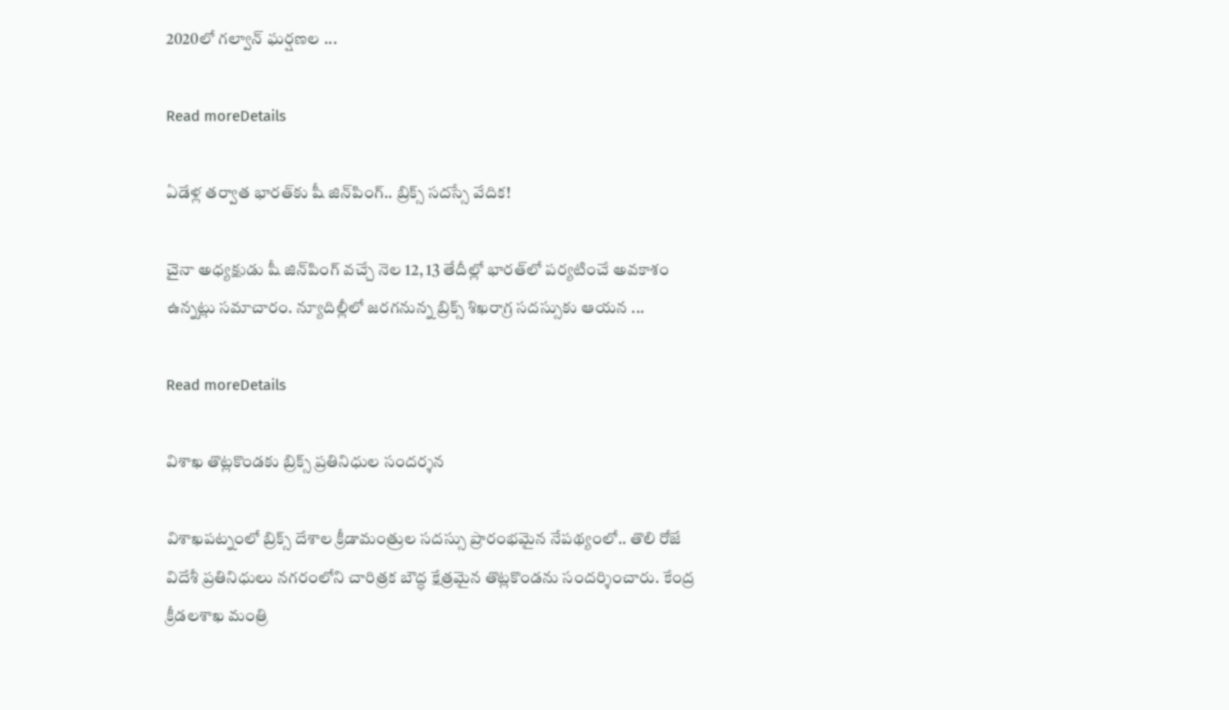2020లో గల్వాన్‌ ఘర్షణల ...

Read moreDetails

ఏడేళ్ల తర్వాత భారత్‌కు షీ జిన్‌పింగ్‌.. బ్రిక్స్‌ సదస్సే వేదిక!

చైనా అధ్యక్షుడు షీ జిన్‌పింగ్‌ వచ్చే నెల 12, 13 తేదీల్లో భారత్‌లో పర్యటించే అవకాశం ఉన్నట్లు సమాచారం. న్యూదిల్లీలో జరగనున్న బ్రిక్స్‌ శిఖరాగ్ర సదస్సుకు ఆయన ...

Read moreDetails

విశాఖ తొట్లకొండకు బ్రిక్స్‌ ప్రతినిధుల సందర్శన

విశాఖపట్నంలో బ్రిక్స్‌ దేశాల క్రీడామంత్రుల సదస్సు ప్రారంభమైన నేపథ్యంలో.. తొలి రోజే విదేశీ ప్రతినిధులు నగరంలోని చారిత్రక బౌద్ధ క్షేత్రమైన తొట్లకొండను సందర్శించారు. కేంద్ర క్రీడలశాఖ మంత్రి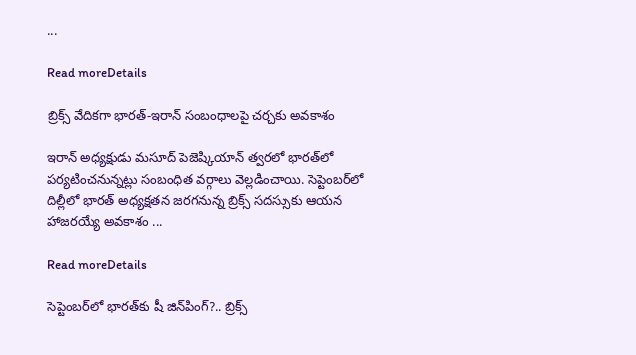...

Read moreDetails

బ్రిక్స్‌ వేదికగా భారత్‌-ఇరాన్‌ సంబంధాలపై చర్చకు అవకాశం

ఇరాన్‌ అధ్యక్షుడు మసూద్‌ పెజెష్కియాన్‌ త్వరలో భారత్‌లో పర్యటించనున్నట్లు సంబంధిత వర్గాలు వెల్లడించాయి. సెప్టెంబర్‌లో దిల్లీలో భారత్‌ అధ్యక్షతన జరగనున్న బ్రిక్స్‌ సదస్సుకు ఆయన హాజరయ్యే అవకాశం ...

Read moreDetails

సెప్టెంబర్‌లో భారత్‌కు షీ జిన్‌పింగ్‌?.. బ్రిక్స్‌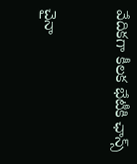వేదికగా కీలక భేటీకి ఛాన్స్‌

చైనా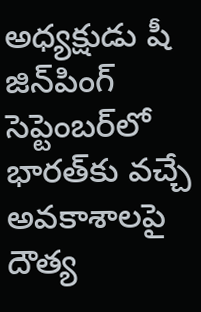అధ్యక్షుడు షీ జిన్‌పింగ్‌ సెప్టెంబర్‌లో భారత్‌కు వచ్చే అవకాశాలపై దౌత్య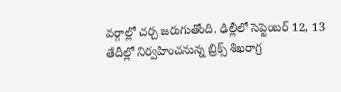వర్గాల్లో చర్చ జరుగుతోంది. ఢిల్లీలో సెప్టెంబర్‌ 12, 13 తేదీల్లో నిర్వహించనున్న బ్రిక్స్‌ శిఖరాగ్ర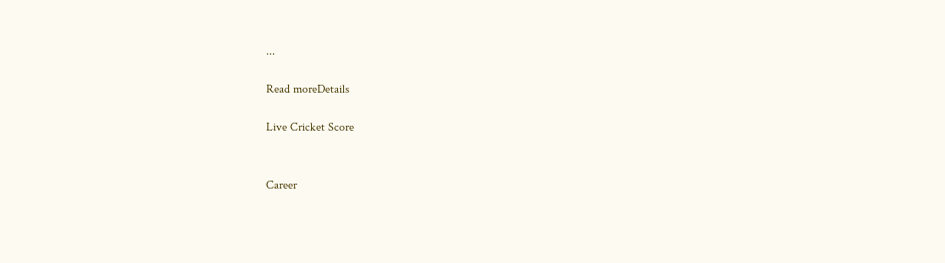...

Read moreDetails

Live Cricket Score


Career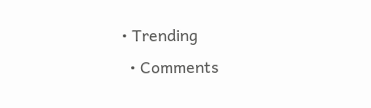• Trending
  • Comments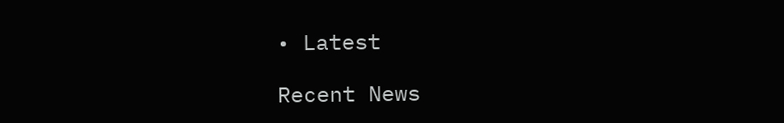• Latest

Recent News